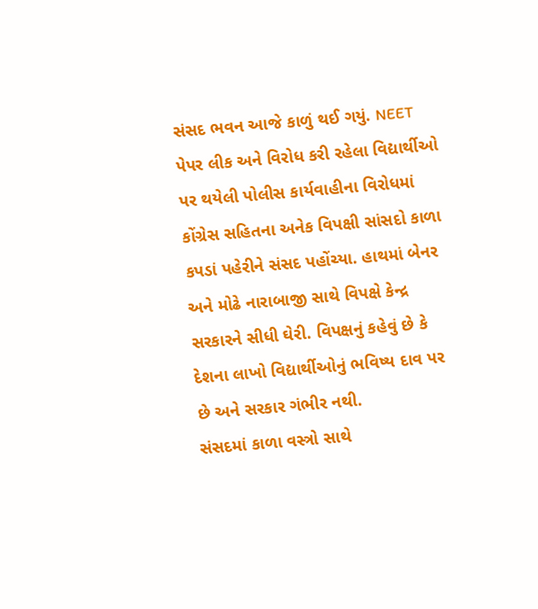સંસદ ભવન આજે કાળું થઈ ગયું. NEET પેપર લીક અને વિરોધ કરી રહેલા વિદ્યાર્થીઓ પર થયેલી પોલીસ કાર્યવાહીના વિરોધમાં કોંગ્રેસ સહિતના અનેક વિપક્ષી સાંસદો કાળા કપડાં પહેરીને સંસદ પહોંચ્યા. હાથમાં બેનર અને મોઢે નારાબાજી સાથે વિપક્ષે કેન્દ્ર સરકારને સીધી ઘેરી. વિપક્ષનું કહેવું છે કે દેશના લાખો વિદ્યાર્થીઓનું ભવિષ્ય દાવ પર છે અને સરકાર ગંભીર નથી.
સંસદમાં કાળા વસ્ત્રો સાથે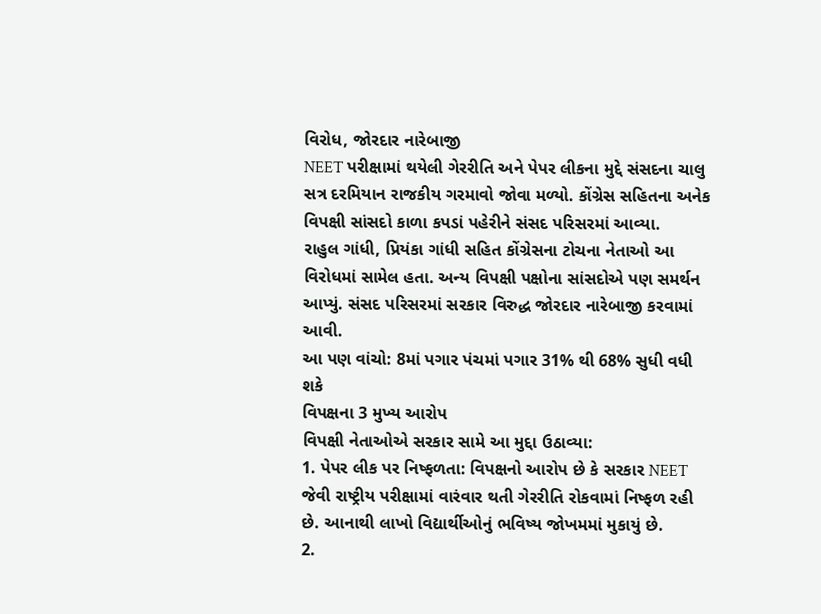વિરોધ, જોરદાર નારેબાજી
NEET પરીક્ષામાં થયેલી ગેરરીતિ અને પેપર લીકના મુદ્દે સંસદના ચાલુ સત્ર દરમિયાન રાજકીય ગરમાવો જોવા મળ્યો. કોંગ્રેસ સહિતના અનેક વિપક્ષી સાંસદો કાળા કપડાં પહેરીને સંસદ પરિસરમાં આવ્યા.
રાહુલ ગાંધી, પ્રિયંકા ગાંધી સહિત કોંગ્રેસના ટોચના નેતાઓ આ વિરોધમાં સામેલ હતા. અન્ય વિપક્ષી પક્ષોના સાંસદોએ પણ સમર્થન આપ્યું. સંસદ પરિસરમાં સરકાર વિરુદ્ધ જોરદાર નારેબાજી કરવામાં આવી.
આ પણ વાંચો: 8માં પગાર પંચમાં પગાર 31% થી 68% સુધી વધી શકે
વિપક્ષના 3 મુખ્ય આરોપ
વિપક્ષી નેતાઓએ સરકાર સામે આ મુદ્દા ઉઠાવ્યા:
1. પેપર લીક પર નિષ્ફળતા: વિપક્ષનો આરોપ છે કે સરકાર NEET જેવી રાષ્ટ્રીય પરીક્ષામાં વારંવાર થતી ગેરરીતિ રોકવામાં નિષ્ફળ રહી છે. આનાથી લાખો વિદ્યાર્થીઓનું ભવિષ્ય જોખમમાં મુકાયું છે.
2.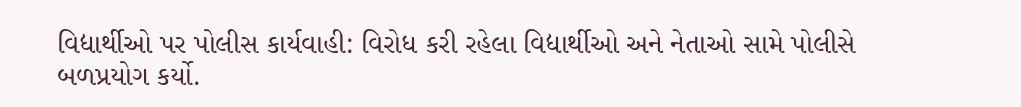વિદ્યાર્થીઓ પર પોલીસ કાર્યવાહી: વિરોધ કરી રહેલા વિદ્યાર્થીઓ અને નેતાઓ સામે પોલીસે બળપ્રયોગ કર્યો.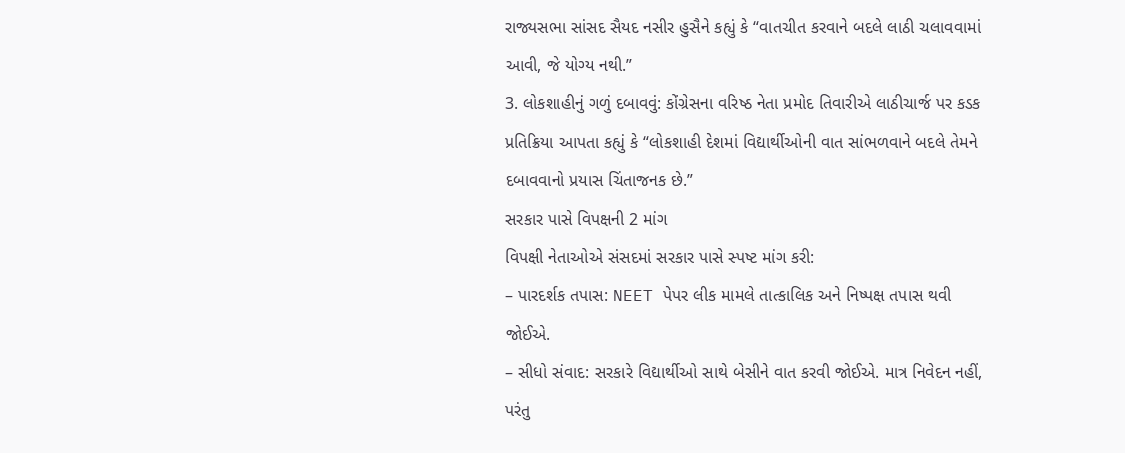રાજ્યસભા સાંસદ સૈયદ નસીર હુસૈને કહ્યું કે “વાતચીત કરવાને બદલે લાઠી ચલાવવામાં આવી, જે યોગ્ય નથી.”
3. લોકશાહીનું ગળું દબાવવું: કોંગ્રેસના વરિષ્ઠ નેતા પ્રમોદ તિવારીએ લાઠીચાર્જ પર કડક પ્રતિક્રિયા આપતા કહ્યું કે “લોકશાહી દેશમાં વિદ્યાર્થીઓની વાત સાંભળવાને બદલે તેમને દબાવવાનો પ્રયાસ ચિંતાજનક છે.”
સરકાર પાસે વિપક્ષની 2 માંગ
વિપક્ષી નેતાઓએ સંસદમાં સરકાર પાસે સ્પષ્ટ માંગ કરી:
– પારદર્શક તપાસ: NEET પેપર લીક મામલે તાત્કાલિક અને નિષ્પક્ષ તપાસ થવી જોઈએ.
– સીધો સંવાદ: સરકારે વિદ્યાર્થીઓ સાથે બેસીને વાત કરવી જોઈએ. માત્ર નિવેદન નહીં, પરંતુ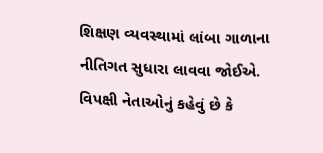શિક્ષણ વ્યવસ્થામાં લાંબા ગાળાના નીતિગત સુધારા લાવવા જોઈએ.
વિપક્ષી નેતાઓનું કહેવું છે કે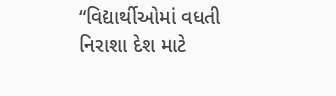“વિદ્યાર્થીઓમાં વધતી નિરાશા દેશ માટે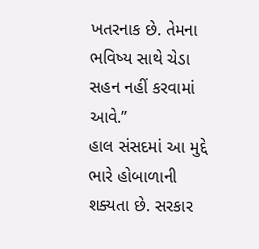ખતરનાક છે. તેમના ભવિષ્ય સાથે ચેડા સહન નહીં કરવામાં આવે.”
હાલ સંસદમાં આ મુદ્દે ભારે હોબાળાની શક્યતા છે. સરકાર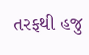તરફથી હજુ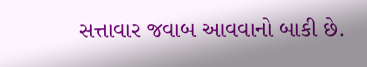સત્તાવાર જવાબ આવવાનો બાકી છે.